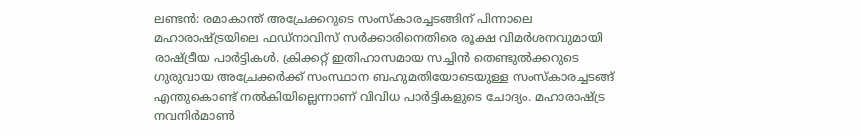ലണ്ടൻ: രമാകാന്ത് അച്രേക്കറുടെ സംസ്കാരച്ചടങ്ങിന് പിന്നാലെ മഹാരാഷ്ട്രയിലെ ഫഡ്നാവിസ് സർക്കാരിനെതിരെ രൂക്ഷ വിമർശനവുമായി രാഷ്ട്രീയ പാർട്ടികൾ. ക്രിക്കറ്റ് ഇതിഹാസമായ സച്ചിൻ തെണ്ടുൽക്കറുടെ ഗുരുവായ അച്രേക്കർക്ക് സംസ്ഥാന ബഹുമതിയോടെയുള്ള സംസ്കാരച്ചടങ്ങ് എന്തുകൊണ്ട് നൽകിയില്ലെന്നാണ് വിവിധ പാർട്ടികളുടെ ചോദ്യം. മഹാരാഷ്ട്ര നവനിർമാൺ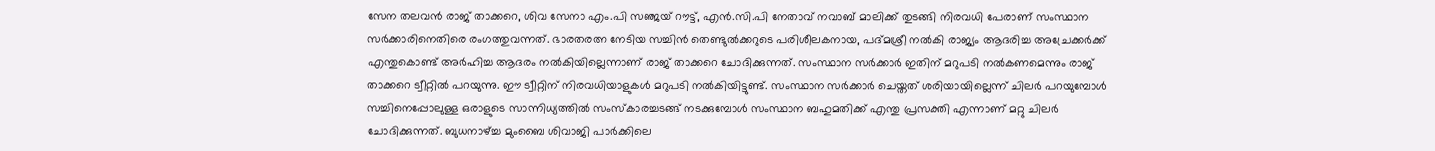സേന തലവൻ രാജ് താക്കറെ, ശിവ സേനാ എം.പി സഞ്ജയ് റൗട്ട്, എൻ.സി.പി നേതാവ് നവാബ് മാലിക്ക് തുടങ്ങി നിരവധി പേരാണ് സംസ്ഥാന സർക്കാരിനെതിരെ രംഗത്തുവന്നത്. ഭാരതരത്ന നേടിയ സച്ചിൻ തെണ്ടുൽക്കറുടെ പരിശീലകനായ, പദ്മശ്രീ നൽകി രാജ്യം ആദരിച്ച അച്രേക്കർക്ക് എന്തുകൊണ്ട് അർഹിച്ച ആദരം നൽകിയില്ലെന്നാണ് രാജ് താക്കറെ ചോദിക്കുന്നത്. സംസ്ഥാന സർക്കാർ ഇതിന് മറുപടി നൽകണമെന്നും രാജ് താക്കറെ ട്വീറ്റിൽ പറയുന്നു. ഈ ട്വീറ്റിന് നിരവധിയാളുകൾ മറുപടി നൽകിയിട്ടുണ്ട്. സംസ്ഥാന സർക്കാർ ചെയ്തത് ശരിയായില്ലെന്ന് ചിലർ പറയുമ്പോൾ സച്ചിനെപ്പോലുള്ള ഒരാളുടെ സാന്നിധ്യത്തിൽ സംസ്കാരച്ചടങ്ങ് നടക്കുമ്പോൾ സംസ്ഥാന ബഹുമതിക്ക് എന്തു പ്രസക്തി എന്നാണ് മറ്റു ചിലർ ചോദിക്കുന്നത്. ബുധനാഴ്ച്ച മുംബൈ ശിവാജി പാർക്കിലെ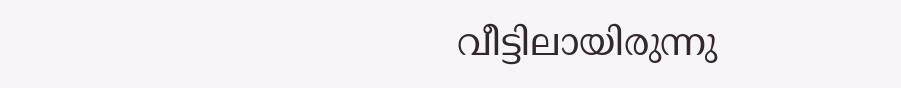വീട്ടിലായിരുന്നു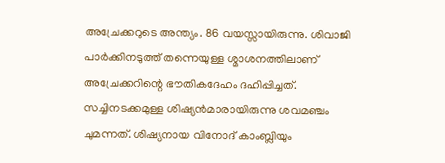അച്രേക്കറുടെ അന്ത്യം. 86 വയസ്സായിരുന്നു. ശിവാജി പാർക്കിനടുത്ത് തന്നെയുള്ള ശ്മാശനത്തിലാണ് അച്രേക്കറിന്റെ ഭൗതികദേഹം ദഹിപ്പിച്ചത്. സച്ചിനടക്കമുള്ള ശിഷ്യൻമാരായിരുന്നു ശവമഞ്ചം ചുമന്നത്. ശിഷ്യനായ വിനോദ് കാംബ്ലിയും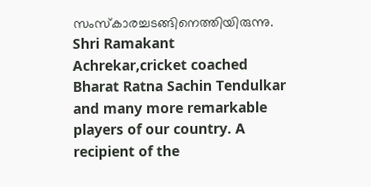സംസ്കാരച്ചടങ്ങിനെത്തിയിരുന്നു. Shri Ramakant Achrekar,cricket coached Bharat Ratna Sachin Tendulkar and many more remarkable players of our country. A recipient of the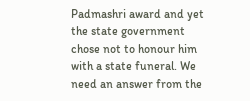Padmashri award and yet the state government chose not to honour him with a state funeral. We need an answer from the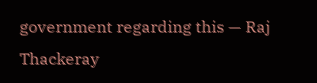government regarding this — Raj Thackeray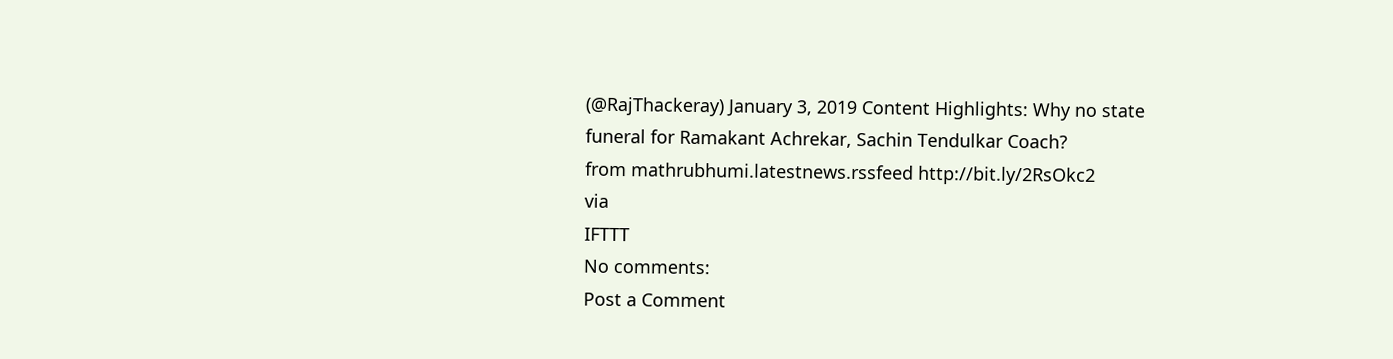(@RajThackeray) January 3, 2019 Content Highlights: Why no state funeral for Ramakant Achrekar, Sachin Tendulkar Coach?
from mathrubhumi.latestnews.rssfeed http://bit.ly/2RsOkc2
via
IFTTT
No comments:
Post a Comment